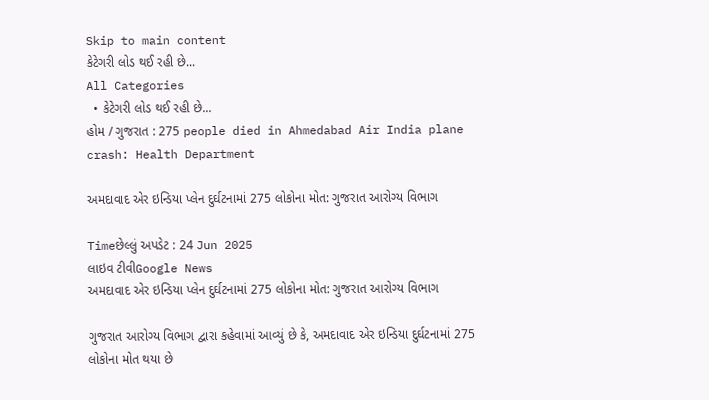Skip to main content
કેટેગરી લોડ થઈ રહી છે...
All Categories
  • કેટેગરી લોડ થઈ રહી છે...
હોમ / ગુજરાત : 275 people died in Ahmedabad Air India plane crash: Health Department

અમદાવાદ એર ઇન્ડિયા પ્લેન દુર્ઘટનામાં 275 લોકોના મોત: ગુજરાત આરોગ્ય વિભાગ

Timeછેલ્લું અપડેટ : 24 Jun 2025
લાઇવ ટીવીGoogle News
અમદાવાદ એર ઇન્ડિયા પ્લેન દુર્ઘટનામાં 275 લોકોના મોત: ગુજરાત આરોગ્ય વિભાગ

ગુજરાત આરોગ્ય વિભાગ દ્વારા કહેવામાં આવ્યું છે કે, અમદાવાદ એર ઇન્ડિયા દુર્ઘટનામાં 275 લોકોના મોત થયા છે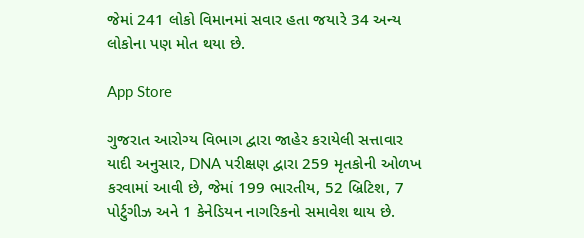જેમાં 241 લોકો વિમાનમાં સવાર હતા જયારે 34 અન્ય લોકોના પણ મોત થયા છે.

App Store

ગુજરાત આરોગ્ય વિભાગ દ્વારા જાહેર કરાયેલી સત્તાવાર યાદી અનુસાર, DNA પરીક્ષણ દ્વારા 259 મૃતકોની ઓળખ કરવામાં આવી છે, જેમાં 199 ભારતીય, 52 બ્રિટિશ, 7 પોર્ટુગીઝ અને 1 કેનેડિયન નાગરિકનો સમાવેશ થાય છે.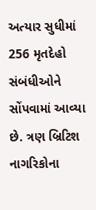અત્યાર સુધીમાં 256 મૃતદેહો સંબંધીઓને સોંપવામાં આવ્યા છે. ત્રણ બ્રિટિશ નાગરિકોના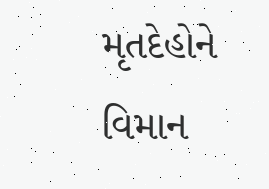મૃતદેહોને વિમાન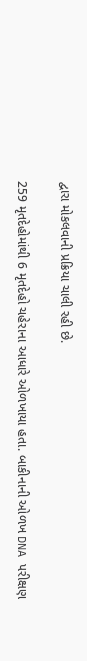દ્વારા મોકલવાની પ્રક્રિયા ચાલી રહી છે.

259 મૃતદેહોમાંથી 6 મૃતદેહો ચહેરાના આધારે ઓળખાયા હતા. બાકીનાની ઓળખ DNA પરીક્ષણ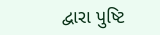દ્વારા પુષ્ટિ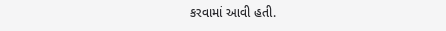કરવામાં આવી હતી.